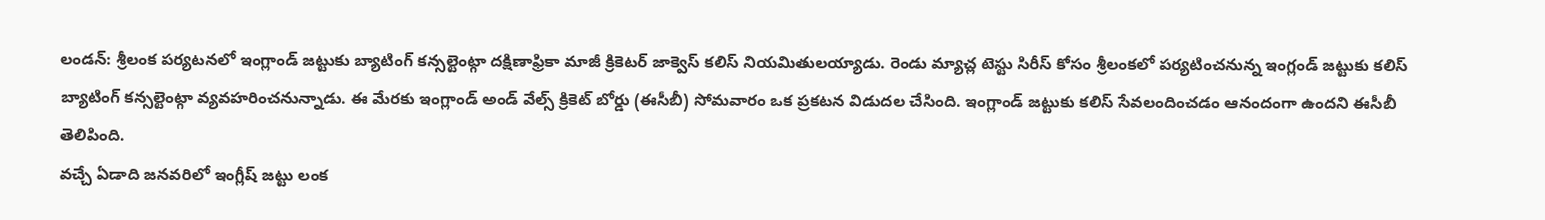లండన్: శ్రీలంక పర్యటనలో ఇంగ్లాండ్ జట్టుకు బ్యాటింగ్ కన్సల్టెంట్గా దక్షిణాఫ్రికా మాజీ క్రికెటర్ జాక్వెస్ కలిస్ నియమితులయ్యాడు. రెండు మ్యాచ్ల టెస్టు సిరీస్ కోసం శ్రీలంకలో పర్యటించనున్న ఇంగ్లండ్ జట్టుకు కలిస్ బ్యాటింగ్ కన్సల్టెంట్గా వ్యవహరించనున్నాడు. ఈ మేరకు ఇంగ్లాండ్ అండ్ వేల్స్ క్రికెట్ బోర్డు (ఈసీబీ) సోమవారం ఒక ప్రకటన విడుదల చేసింది. ఇంగ్లాండ్ జట్టుకు కలిస్ సేవలందించడం ఆనందంగా ఉందని ఈసీబీ తెలిపింది.
వచ్చే ఏడాది జనవరిలో ఇంగ్లీష్ జట్టు లంక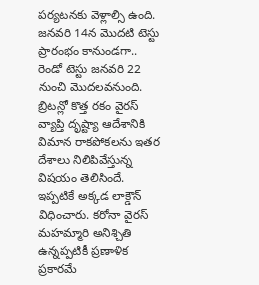పర్యటనకు వెళ్లాల్సి ఉంది. జనవరి 14న మొదటి టెస్టు ప్రారంభం కానుండగా.. రెండో టెస్టు జనవరి 22 నుంచి మొదలవనుంది. బ్రిటన్లో కొత్త రకం వైరస్ వ్యాప్తి దృష్ట్యా ఆదేశానికి విమాన రాకపోకలను ఇతర దేశాలు నిలిపివేస్తున్న విషయం తెలిసిందే. ఇప్పటికే అక్కడ లాక్డౌన్ విధించారు. కరోనా వైరస్ మహమ్మారి అనిశ్చితి ఉన్నప్పటికీ ప్రణాళిక ప్రకారమే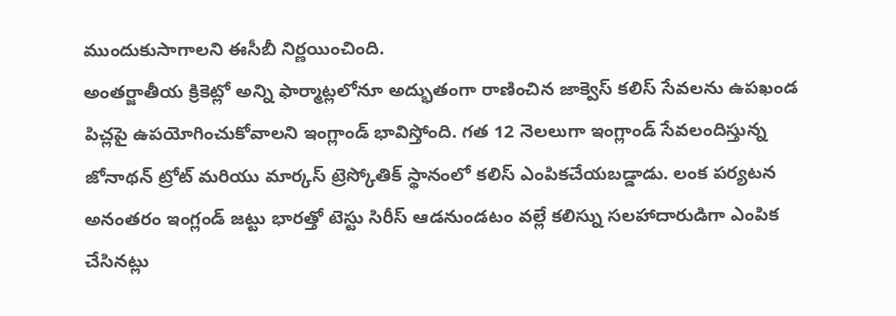ముందుకుసాగాలని ఈసీబీ నిర్ణయించింది.
అంతర్జాతీయ క్రికెట్లో అన్ని ఫార్మాట్లలోనూ అద్భుతంగా రాణించిన జాక్వెస్ కలిస్ సేవలను ఉపఖండ పిచ్లపై ఉపయోగించుకోవాలని ఇంగ్లాండ్ భావిస్తోంది. గత 12 నెలలుగా ఇంగ్లాండ్ సేవలందిస్తున్న జోనాథన్ ట్రోట్ మరియు మార్కస్ ట్రెస్కోతిక్ స్థానంలో కలిస్ ఎంపికచేయబడ్డాడు. లంక పర్యటన అనంతరం ఇంగ్లండ్ జట్టు భారత్తో టెస్టు సిరీస్ ఆడనుండటం వల్లే కలిస్ను సలహాదారుడిగా ఎంపిక చేసినట్లు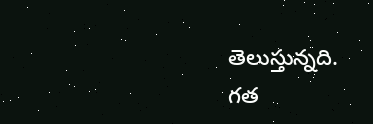తెలుస్తున్నది.
గత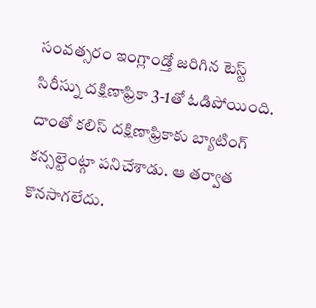సంవత్సరం ఇంగ్లాండ్తో జరిగిన టెస్ట్ సిరీస్ను దక్షిణాఫ్రికా 3-1తో ఓడిపోయింది. దాంతో కలిస్ దక్షిణాఫ్రికాకు బ్యాటింగ్ కన్సల్టెంట్గా పనిచేశాడు. ఆ తర్వాత కొనసాగలేదు.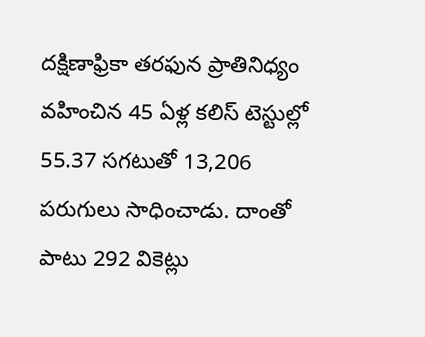దక్షిణాఫ్రికా తరఫున ప్రాతినిధ్యం వహించిన 45 ఏళ్ల కలిస్ టెస్టుల్లో 55.37 సగటుతో 13,206 పరుగులు సాధించాడు. దాంతో పాటు 292 వికెట్లు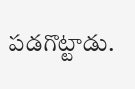పడగొట్టాడు.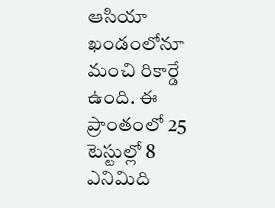ఆసియా ఖండంలోనూ మంచి రికార్డే ఉంది. ఈ ప్రాంతంలో 25 టెస్టుల్లో 8 ఎనిమిది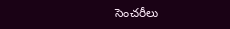సెంచరీలు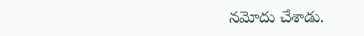నమోదు చేశాడు.